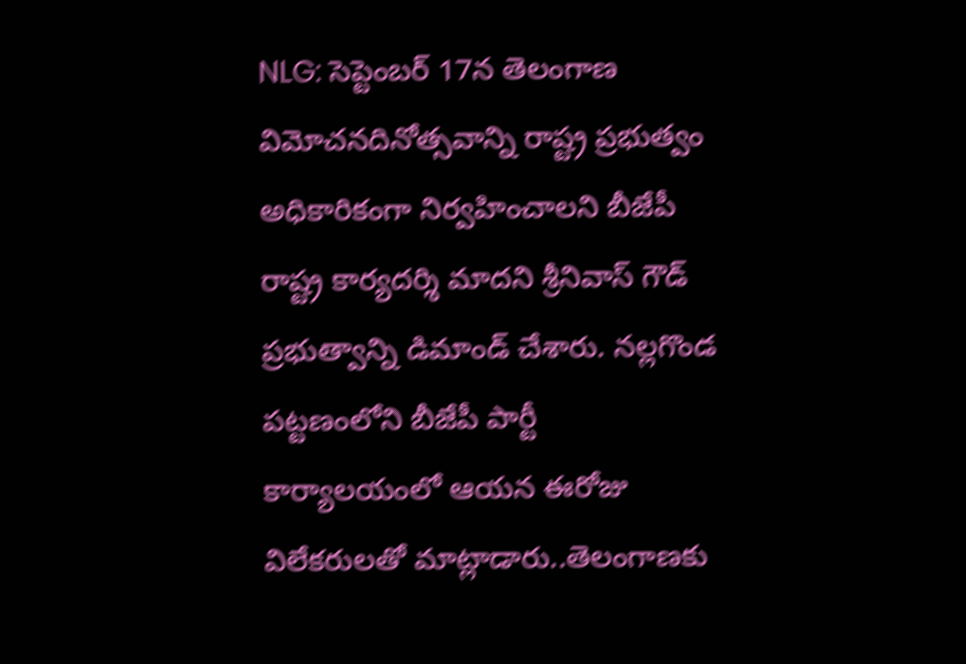NLG: సెప్టెంబర్ 17న తెలంగాణ విమోచనదినోత్సవాన్ని రాష్ట్ర ప్రభుత్వం అధికారికంగా నిర్వహించాలని బీజేపీ రాష్ట్ర కార్యదర్శి మాదని శ్రీనివాస్ గౌడ్ ప్రభుత్వాన్ని డిమాండ్ చేశారు. నల్లగొండ పట్టణంలోని బీజేపీ పార్టీ కార్యాలయంలో ఆయన ఈరోజు విలేకరులతో మాట్లాడారు..తెలంగాణకు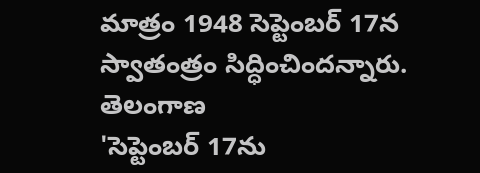మాత్రం 1948 సెప్టెంబర్ 17న స్వాతంత్రం సిద్ధించిందన్నారు.
తెలంగాణ
'సెప్టెంబర్ 17ను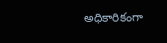అధికారికంగా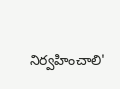నిర్వహించాలి'